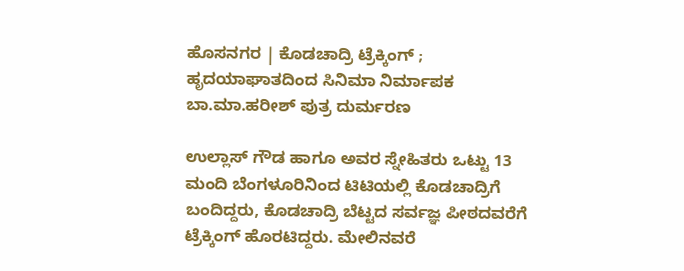ಹೊಸನಗರ | ಕೊಡಚಾದ್ರಿ ಟ್ರೆಕ್ಕಿಂಗ್‌ ; ಹೃದಯಾಘಾತದಿಂದ ಸಿನಿಮಾ ನಿರ್ಮಾಪಕ ಬಾ.ಮಾ.ಹರೀಶ್ ಪುತ್ರ ದುರ್ಮರಣ

ಉಲ್ಲಾಸ್ ಗೌಡ ಹಾಗೂ ಅವರ ಸ್ನೇಹಿತರು ಒಟ್ಟು 13 ಮಂದಿ ಬೆಂಗಳೂರಿನಿಂದ ಟಿಟಿಯಲ್ಲಿ ಕೊಡಚಾದ್ರಿಗೆ ಬಂದಿದ್ದರು, ಕೊಡಚಾದ್ರಿ ಬೆಟ್ಟದ ಸರ್ವಜ್ಞ ಪೀಠದವರೆಗೆ ಟ್ರೆಕ್ಕಿಂಗ್ ಹೊರಟಿದ್ದರು. ಮೇಲಿನವರೆ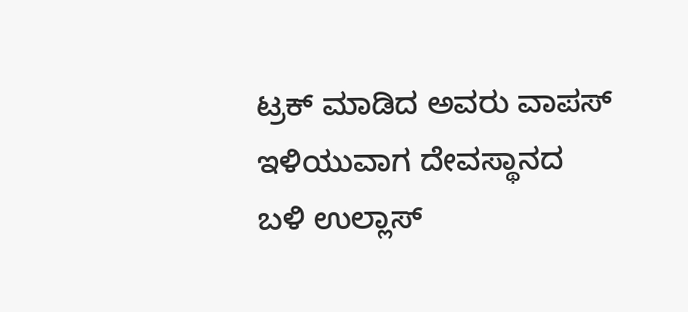ಟ್ರಕ್ ಮಾಡಿದ ಅವರು ವಾಪಸ್ ಇಳಿಯುವಾಗ ದೇವಸ್ಥಾನದ ಬಳಿ ಉಲ್ಲಾಸ್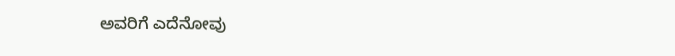ಅವರಿಗೆ ಎದೆನೋವು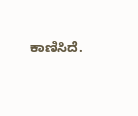ಕಾಣಿಸಿದೆ.